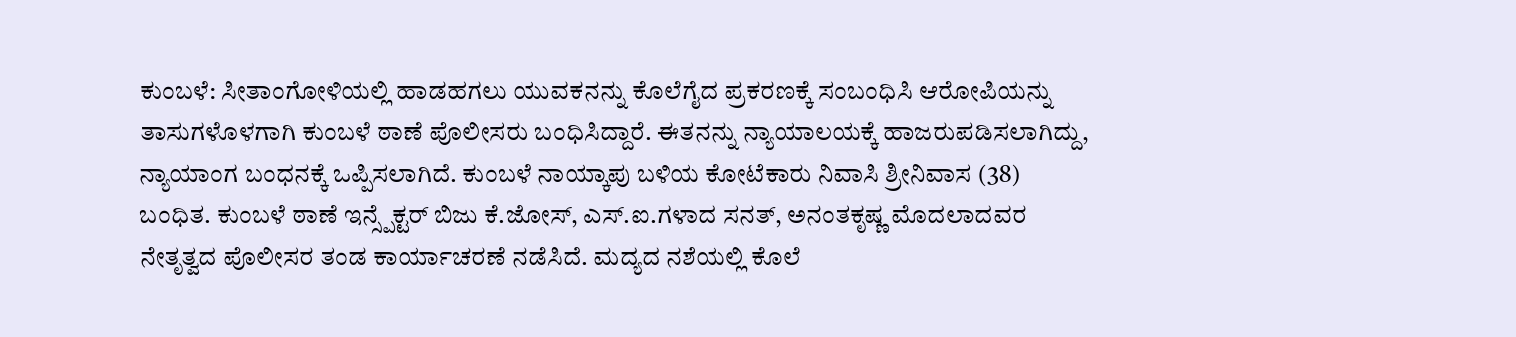ಕುಂಬಳೆ: ಸೀತಾಂಗೋಳಿಯಲ್ಲಿ ಹಾಡಹಗಲು ಯುವಕನನ್ನು ಕೊಲೆಗೈದ ಪ್ರಕರಣಕ್ಕೆ ಸಂಬಂಧಿಸಿ ಆರೋಪಿಯನ್ನು ತಾಸುಗಳೊಳಗಾಗಿ ಕುಂಬಳೆ ಠಾಣೆ ಪೊಲೀಸರು ಬಂಧಿಸಿದ್ದಾರೆ. ಈತನನ್ನು ನ್ಯಾಯಾಲಯಕ್ಕೆ ಹಾಜರುಪಡಿಸಲಾಗಿದ್ದು, ನ್ಯಾಯಾಂಗ ಬಂಧನಕ್ಕೆ ಒಪ್ಪಿಸಲಾಗಿದೆ. ಕುಂಬಳೆ ನಾಯ್ಕಾಪು ಬಳಿಯ ಕೋಟೆಕಾರು ನಿವಾಸಿ ಶ್ರೀನಿವಾಸ (38) ಬಂಧಿತ. ಕುಂಬಳೆ ಠಾಣೆ ಇನ್ಸ್ಪೆಕ್ಟರ್ ಬಿಜು ಕೆ.ಜೋಸ್, ಎಸ್.ಐ.ಗಳಾದ ಸನತ್, ಅನಂತಕೃಷ್ಣ ಮೊದಲಾದವರ ನೇತೃತ್ವದ ಪೊಲೀಸರ ತಂಡ ಕಾರ್ಯಾಚರಣೆ ನಡೆಸಿದೆ. ಮದ್ಯದ ನಶೆಯಲ್ಲಿ ಕೊಲೆ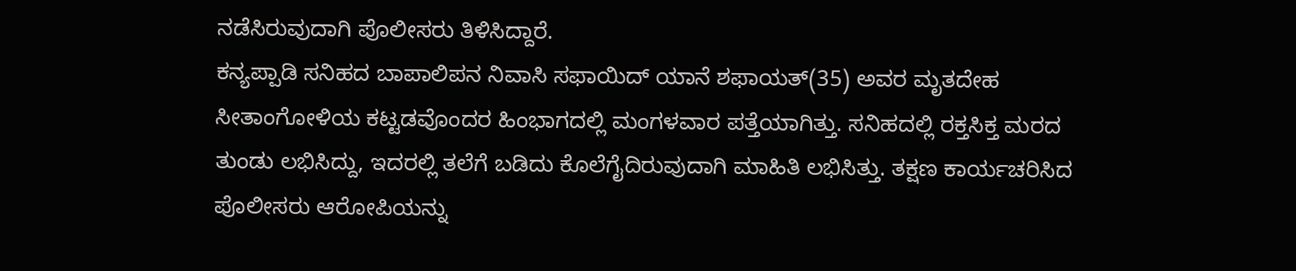ನಡೆಸಿರುವುದಾಗಿ ಪೊಲೀಸರು ತಿಳಿಸಿದ್ದಾರೆ.
ಕನ್ಯಪ್ಪಾಡಿ ಸನಿಹದ ಬಾಪಾಲಿಪನ ನಿವಾಸಿ ಸಫಾಯಿದ್ ಯಾನೆ ಶಫಾಯತ್(35) ಅವರ ಮೃತದೇಹ ಸೀತಾಂಗೋಳಿಯ ಕಟ್ಟಡವೊಂದರ ಹಿಂಭಾಗದಲ್ಲಿ ಮಂಗಳವಾರ ಪತ್ತೆಯಾಗಿತ್ತು. ಸನಿಹದಲ್ಲಿ ರಕ್ತಸಿಕ್ತ ಮರದ ತುಂಡು ಲಭಿಸಿದ್ದು, ಇದರಲ್ಲಿ ತಲೆಗೆ ಬಡಿದು ಕೊಲೆಗೈದಿರುವುದಾಗಿ ಮಾಹಿತಿ ಲಭಿಸಿತ್ತು. ತಕ್ಷಣ ಕಾರ್ಯಚರಿಸಿದ ಪೊಲೀಸರು ಆರೋಪಿಯನ್ನು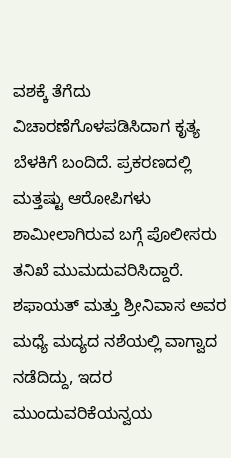ವಶಕ್ಕೆ ತೆಗೆದು ವಿಚಾರಣೆಗೊಳಪಡಿಸಿದಾಗ ಕೃತ್ಯ ಬೆಳಕಿಗೆ ಬಂದಿದೆ. ಪ್ರಕರಣದಲ್ಲಿ ಮತ್ತಷ್ಟು ಆರೋಪಿಗಳು ಶಾಮೀಲಾಗಿರುವ ಬಗ್ಗೆ ಪೊಲೀಸರು ತನಿಖೆ ಮುಮದುವರಿಸಿದ್ದಾರೆ. ಶಫಾಯತ್ ಮತ್ತು ಶ್ರೀನಿವಾಸ ಅವರ ಮಧ್ಯೆ ಮದ್ಯದ ನಶೆಯಲ್ಲಿ ವಾಗ್ವಾದ ನಡೆದಿದ್ದು, ಇದರ ಮುಂದುವರಿಕೆಯನ್ವಯ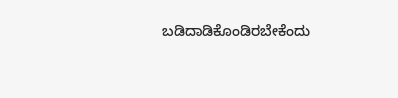ಬಡಿದಾಡಿಕೊಂಡಿರಬೇಕೆಂದು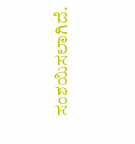ಸಂಶಯಿಸಲಾಗಿದೆ.